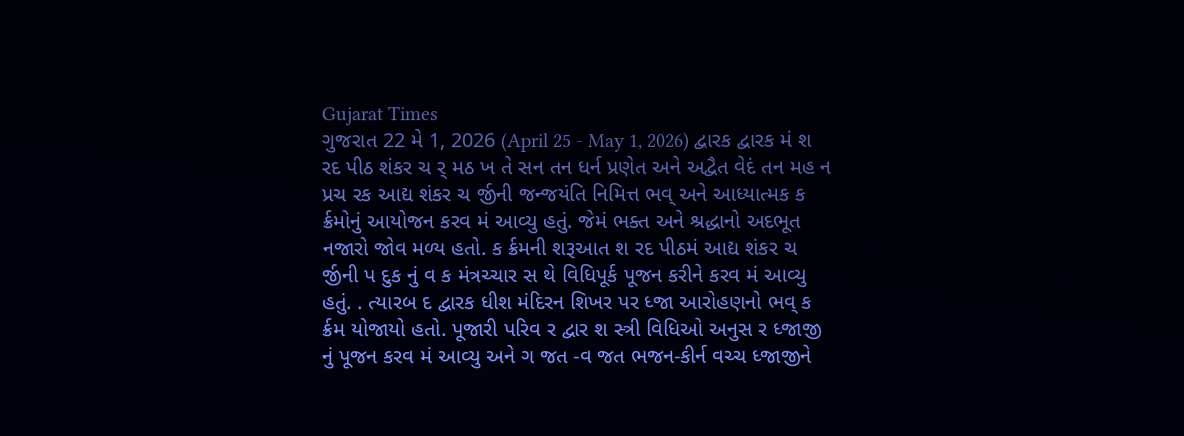Gujarat Times
ગુજરાત 22 મે 1, 2026 (April 25 - May 1, 2026) દ્વારક દ્વારક મં શ રદ પીઠ શંકર ચ ર્ મઠ ખ તે સન તન ધર્ન પ્રણેત અને અદ્વૈત વેદં તન મહ ન પ્રચ રક આદ્ય શંકર ચ ર્જીની જન્જયંતિ નિમિત્ત ભવ્ અને આધ્યાત્મક ક ર્ક્રમોનું આયોજન કરવ મં આવ્યુ હતું. જેમં ભક્ત અને શ્રદ્ધાનો અદભૂત નજારો જોવ મળ્ય હતો. ક ર્ક્રમની શરૂઆત શ રદ પીઠમં આદ્ય શંકર ચ ર્જીની પ દુક નું વ ક મંત્રચ્ચાર સ થે વિધિપૂર્ક પૂજન કરીને કરવ મં આવ્યુ હતું. . ત્યારબ દ દ્વારક ધીશ મંદિરન શિખર પર ધ્જા આરોહણનો ભવ્ ક ર્ક્રમ યોજાયો હતો. પૂજારી પરિવ ર દ્વાર શ સ્ત્રી વિધિઓ અનુસ ર ધ્જાજી નું પૂજન કરવ મં આવ્યુ અને ગ જત -વ જત ભજન-કીર્ન વચ્ચ ધ્જાજીને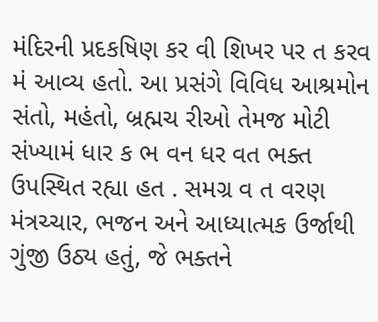મંદિરની પ્રદકષિણ કર વી શિખર પર ત કરવ મં આવ્ય હતો. આ પ્રસંગે વિવિધ આશ્રમોન સંતો, મહંતો, બ્રહ્મચ રીઓ તેમજ મોટી સંખ્યામં ધાર ક ભ વન ધર વત ભક્ત ઉપસ્થિત રહ્યા હત . સમગ્ર વ ત વરણ મંત્રચ્ચાર, ભજન અને આધ્યાત્મક ઉર્જાથી ગુંજી ઉઠ્ય હતું, જે ભક્તને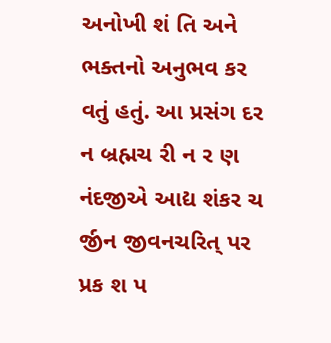અનોખી શં તિ અને ભક્તનો અનુભવ કર વતું હતું. આ પ્રસંગ દર ન બ્રહ્મચ રી ન ર ણ નંદજીએ આદ્ય શંકર ચ ર્જીન જીવનચરિત્ પર પ્રક શ પ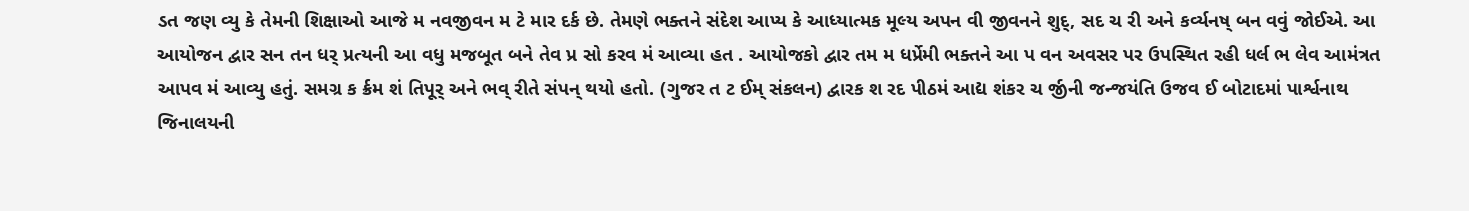ડત જણ વ્યુ કે તેમની શિક્ષાઓ આજે મ નવજીવન મ ટે માર દર્ક છે. તેમણે ભક્તને સંદેશ આપ્ય કે આધ્યાત્મક મૂલ્ય અપન વી જીવનને શુદ્, સદ ચ રી અને કર્વ્યનષ્ બન વવું જોઈએ. આ આયોજન દ્વાર સન તન ધર્ પ્રત્યની આ વધુ મજબૂત બને તેવ પ્ર સો કરવ મં આવ્યા હત . આયોજકો દ્વાર તમ મ ધર્પ્રેમી ભક્તને આ પ વન અવસર પર ઉપસ્થિત રહી ધર્લ ભ લેવ આમંત્રત આપવ મં આવ્યુ હતું. સમગ્ર ક ર્ક્રમ શં તિપૂર્ અને ભવ્ રીતે સંપન્ થયો હતો. (ગુજર ત ટ ઈમ્ સંકલન) દ્વારક શ રદ પીઠમં આદ્ય શંકર ચ ર્જીની જન્જયંતિ ઉજવ ઈ બોટાદમાં પાર્શ્વનાથ જિનાલયની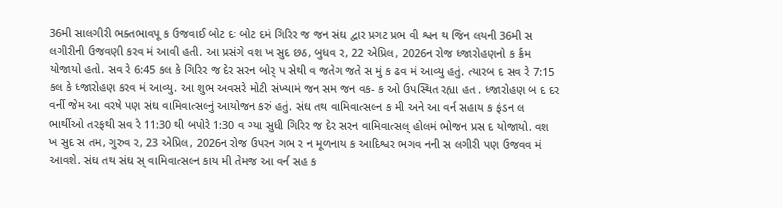36મી સાલગીરી ભક્તભાવપૂ ક ઉજવાઈ બોટ દઃ બોટ દમં ગિરિર જ જન સંઘ દ્વાર પ્રગટ પ્રભ વી શ્વન થ જિન લયની 36મી સ લગીરીની ઉજવણી કરવ મં આવી હતી. આ પ્રસંગે વશ ખ સુદ છઠ, બુધવ ર, 22 એપ્રિલ, 2026ન રોજ ધ્જારોહણનો ક ર્ક્રમ યોજાયો હતો. સવ રે 6:45 કલ કે ગિરિર જ દેર સરન બોર્ પ સેથી વ જતેગ જતે સ મું ક ઢવ મં આવ્યુ હતું. ત્યારબ દ સવ રે 7:15 કલ કે ધ્જારોહણ કરવ મં આવ્યુ. આ શુભ અવસરે મોટી સંખ્યામં જન સમ જન વક- ક ઓ ઉપસ્થિત રહ્યા હત . ધ્જારોહણ બ દ દર વર્ની જેમ આ વરષે પણ સંઘ વામિવાત્સલ્નું આયોજન કરું હતું. સંઘ તથ વામિવાત્સલ્ન ક મી અને આ વર્ન સહાય ક ફંડન લ ભાર્થીઓ તરફથી સવ રે 11:30 થી બપોરે 1:30 વ ગ્યા સુધી ગિરિર જ દેર સરન વામિવાત્સલ્ હોલમં ભોજન પ્રસ દ યોજાયો. વશ ખ સુદ સ તમ, ગુરુવ ર, 23 એપ્રિલ, 2026ન રોજ ઉપરન ગભ ર ન મૂળનાય ક આદિશ્વર ભગવ નની સ લગીરી પણ ઉજવવ મં આવશે. સંઘ તથ સંઘ સ્ વામિવાત્સલ્ન કાય મી તેમજ આ વર્ન સહ ક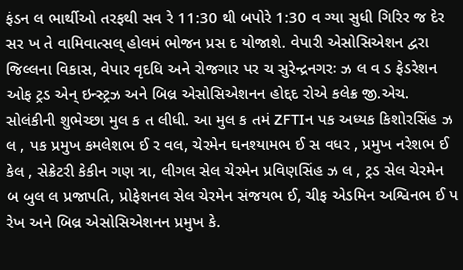ફંડન લ ભાર્થીઓ તરફથી સવ રે 11:30 થી બપોરે 1:30 વ ગ્યા સુધી ગિરિર જ દેર સર ખ તે વામિવાત્સલ્ હોલમં ભોજન પ્રસ દ યોજાશે. વેપારી એસોસિએશન દ્વરા જિલ્લના વિકાસ, વેપાર વૃદધિ અને રોજગાર પર ચ સુરેન્દ્રનગરઃ ઝ લ વ ડ ફેડરેશન ઓફ ટ્રડ એન્ ઇન્સ્ટ્રઝ અને બિલ્ર એસોસિએશનન હોદ્દદ રોએ કલેક્ર જી.એચ. સોલંકીની શુભેચ્છા મુલ ક ત લીધી. આ મુલ ક તમં ZFTIન પક અધ્યક કિશોરસિંહ ઝ લ , પક પ્રમુખ કમલેશભ ઈ ર વલ, ચેરમેન ઘનશ્યામભ ઈ સ વધર , પ્રમુખ નરેશભ ઈ કેલ , સેક્રેટરી કેકીન ગણ ત્રા, લીગલ સેલ ચેરમેન પ્રવિણસિંહ ઝ લ , ટ્રડ સેલ ચેરમેન બ બુલ લ પ્રજાપતિ, પ્રોફેશનલ સેલ ચેરમેન સંજયભ ઈ, ચીફ એડમિન અશ્વિનભ ઈ પ રેખ અને બિલ્ર એસોસિએશનન પ્રમુખ કે.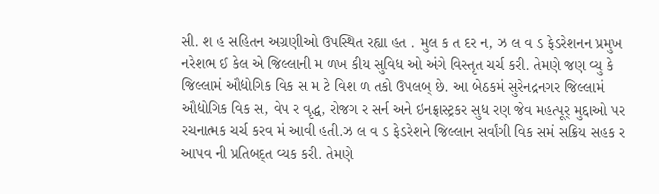સી. શ હ સહિતન અગ્રણીઓ ઉપસ્થિત રહ્યા હત . મુલ ક ત દર ન, ઝ લ વ ડ ફેડરેશનન પ્રમુખ નરેશભ ઈ કેલ એ જિલ્લાની મ ળખ કીય સુવિધ ઓ અંગે વિસ્તૃત ચર્ચ કરી. તેમણે જણ વ્યુ કે જિલ્લામં ઔદ્યોગિક વિક સ મ ટે વિશ ળ તકો ઉપલબ્ છે. આ બેઠકમં સુરેનદ્રનગર જિલ્લામં ઔદ્યોગિક વિક સ, વેપ ર વૃદ્ધ, રોજગ ર સર્ન અને ઇનફ્રાસ્ટ્રકર સુધ રણ જેવ મહત્પૂર્ મુદ્દાઓ પર રચનાત્મક ચર્ચ કરવ મં આવી હતી.ઝ લ વ ડ ફેડરેશને જિલ્લાન સર્વાંગી વિક સમં સક્રિય સહક ર આપવ ની પ્રતિબદ્ત વ્યક કરી. તેમણે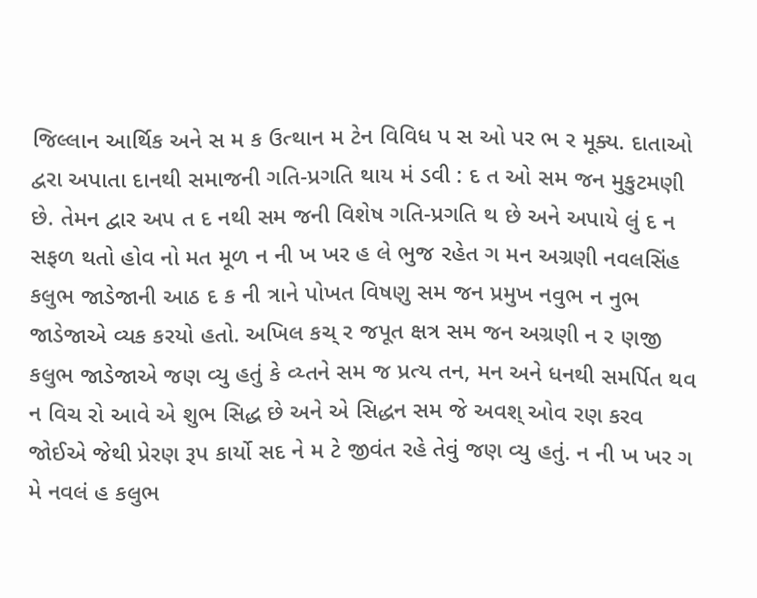જિલ્લાન આર્થિક અને સ મ ક ઉત્થાન મ ટેન વિવિધ પ સ ઓ પર ભ ર મૂક્ય. દાતાઓ દ્વરા અપાતા દાનથી સમાજની ગતિ-પ્રગતિ થાય મં ડવી : દ ત ઓ સમ જન મુકુટમણી છે. તેમન દ્વાર અપ ત દ નથી સમ જની વિશેષ ગતિ-પ્રગતિ થ છે અને અપાયે લું દ ન સફળ થતો હોવ નો મત મૂળ ન ની ખ ખર હ લે ભુજ રહેત ગ મન અગ્રણી નવલસિંહ કલુભ જાડેજાની આઠ દ ક ની ત્રાને પોખત વિષણુ સમ જન પ્રમુખ નવુભ ન નુભ જાડેજાએ વ્યક કરયો હતો. અખિલ કચ્ ર જપૂત ક્ષત્ર સમ જન અગ્રણી ન ર ણજી કલુભ જાડેજાએ જણ વ્યુ હતું કે વ્ય્તને સમ જ પ્રત્ય તન, મન અને ધનથી સમર્પિત થવ ન વિચ રો આવે એ શુભ સિદ્ધ છે અને એ સિદ્ધન સમ જે અવશ્ ઓવ રણ કરવ જોઈએ જેથી પ્રેરણ રૂપ કાર્યો સદ ને મ ટે જીવંત રહે તેવું જણ વ્યુ હતું. ન ની ખ ખર ગ મે નવલં હ કલુભ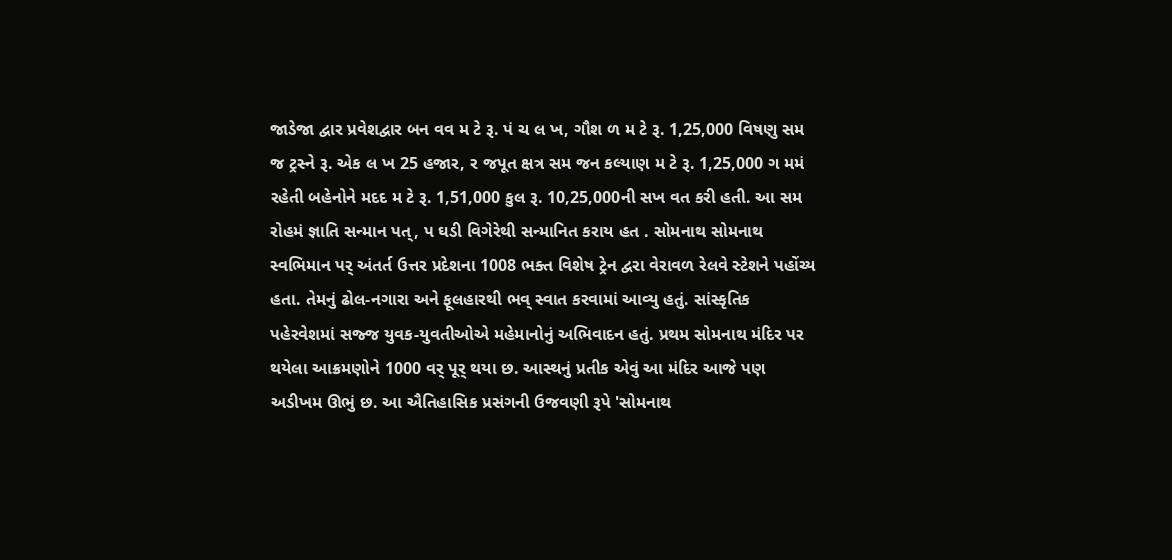જાડેજા દ્વાર પ્રવેશદ્વાર બન વવ મ ટે રૂ. પં ચ લ ખ, ગૌશ ળ મ ટે રૂ. 1,25,000 વિષણુ સમ જ ટ્રસ્ને રૂ. એક લ ખ 25 હજાર, ર જપૂત ક્ષત્ર સમ જન કલ્યાણ મ ટે રૂ. 1,25,000 ગ મમં રહેતી બહેનોને મદદ મ ટે રૂ. 1,51,000 કુલ રૂ. 10,25,000ની સખ વત કરી હતી. આ સમ રોહમં જ્ઞાતિ સન્માન પત્, પ ઘડી વિગેરેથી સન્માનિત કરાય હત . સોમનાથ સોમનાથ સ્વભિમાન પર્ અંતર્ત ઉત્તર પ્રદેશના 1008 ભક્ત વિશેષ ટ્રેન દ્વરા વેરાવળ રેલવે સ્ટેશને પહોંચ્ય હતા. તેમનું ઢોલ-નગારા અને ફૂલહારથી ભવ્ સ્વાત કરવામાં આવ્યુ હતું. સાંસ્કૃતિક પહેરવેશમાં સજ્જ યુવક-યુવતીઓએ મહેમાનોનું અભિવાદન હતું. પ્રથમ સોમનાથ મંદિર પર થયેલા આક્રમણોને 1000 વર્ પૂર્ થયા છ. આસ્થનું પ્રતીક એવું આ મંદિર આજે પણ અડીખમ ઊભું છ. આ ઐતિહાસિક પ્રસંગની ઉજવણી રૂપે 'સોમનાથ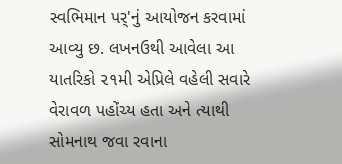સ્વભિમાન પર્'નું આયોજન કરવામાં આવ્યુ છ. લખનઉથી આવેલા આ યાતરિકો ૨૧મી એપ્રિલે વહેલી સવારે વેરાવળ પહોંચ્ય હતા અને ત્યાથી સોમનાથ જવા રવાના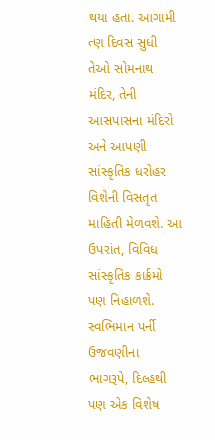થયા હતા. આગામી ત્ણ દિવસ સુધી તેઓ સોમનાથ મંદિર, તેની આસપાસના મંદિરો અને આપણી સાંસ્કૃતિક ધરોહર વિશેની વિસતૃત માહિતી મેળવશે. આ ઉપરાંત, વિવિધ સાંસ્કૃતિક કાર્ક્રમો પણ નિહાળશે. સ્વભિમાન પર્ની ઉજવણીના ભાગરૂપે, દિલ્હથી પણ એક વિશેષ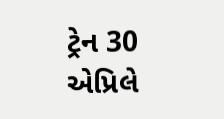ટ્રેન 30 એપ્રિલે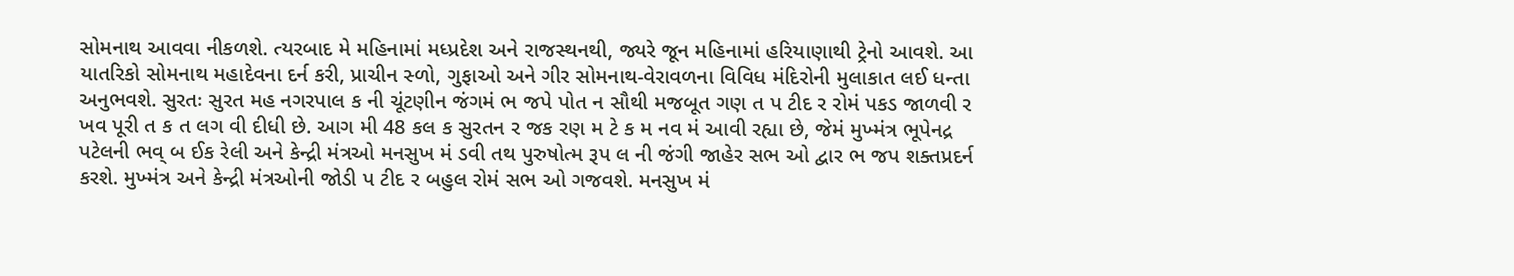સોમનાથ આવવા નીકળશે. ત્યરબાદ મે મહિનામાં મધ્પ્રદેશ અને રાજસ્થનથી, જ્યરે જૂન મહિનામાં હરિયાણાથી ટ્રેનો આવશે. આ યાતરિકો સોમનાથ મહાદેવના દર્ન કરી, પ્રાચીન સ્ળો, ગુફાઓ અને ગીર સોમનાથ-વેરાવળના વિવિધ મંદિરોની મુલાકાત લઈ ધન્તા અનુભવશે. સુરતઃ સુરત મહ નગરપાલ ક ની ચૂંટણીન જંગમં ભ જપે પોત ન સૌથી મજબૂત ગણ ત પ ટીદ ર રોમં પકડ જાળવી ર ખવ પૂરી ત ક ત લગ વી દીધી છે. આગ મી 48 કલ ક સુરતન ર જક રણ મ ટે ક મ નવ મં આવી રહ્યા છે, જેમં મુખ્મંત્ર ભૂપેનદ્ર પટેલની ભવ્ બ ઈક રેલી અને કેન્દ્રી મંત્રઓ મનસુખ મં ડવી તથ પુરુષોત્મ રૂપ લ ની જંગી જાહેર સભ ઓ દ્વાર ભ જપ શક્તપ્રદર્ન કરશે. મુખ્મંત્ર અને કેન્દ્રી મંત્રઓની જોડી પ ટીદ ર બહુલ રોમં સભ ઓ ગજવશે. મનસુખ મં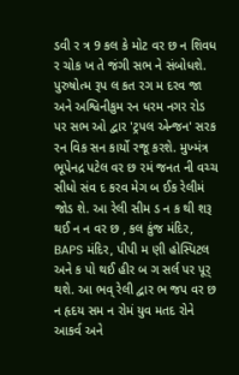ડવી ર ત્ર 9 કલ કે મોટ વર છ ન શિવધ ર ચોક ખ તે જંગી સભ ને સંબોધશે. પુરુષોત્મ રૂપ લ કત રગ મ દરવ જા અને અશ્વિનીકુમ રન ધરમ નગર રોડ પર સભ ઓ દ્વાર 'ટ્રપલ એન્જન' સરક રન વિક સન કાર્યો રજૂ કરશે. મુખ્મંત્ર ભૂપેનદ્ર પટેલ વર છ રમં જનત ની વચ્ચ સીધો સંવ દ કરવ મેગ બ ઈક રેલીમં જોડ શે. આ રેલી સીમ ડ ન ક થી શરૂ થઈ ન ન વર છ , કલ કુંજ મંદિર, BAPS મંદિર, પીપી મ ણી હોસ્પિટલ અને ક પો થઈ હીર બ ગ સર્લ પર પૂર્ થશે. આ ભવ્ રેલી દ્વાર ભ જપ વર છ ન હૃદય સમ ન રોમં યુવ મતદ રોને આકર્વ અને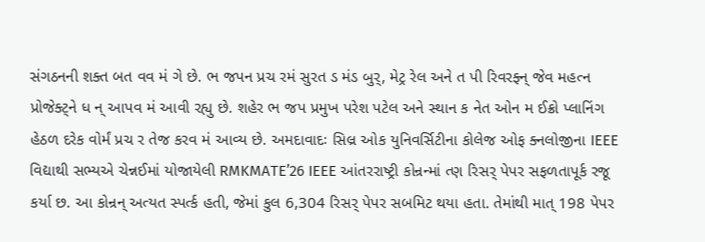સંગઠનની શક્ત બત વવ મં ગે છે. ભ જપન પ્રચ રમં સુરત ડ મંડ બુર્, મેટ્ર રેલ અને ત પી રિવરફ્ન્ જેવ મહત્ન પ્રોજેક્ટ્ને ધ ન્ આપવ મં આવી રહ્યુ છે. શહેર ભ જપ પ્રમુખ પરેશ પટેલ અને સ્થાન ક નેત ઓન મ ઈક્રો પ્લાનિંગ હેઠળ દરેક વોર્મં પ્રચ ર તેજ કરવ મં આવ્ય છે. અમદાવાદઃ સિલ્ર ઓક યુનિવર્સિટીના કોલેજ ઓફ ક્નલોજીના IEEE વિદ્યાથી સભ્યએ ચેન્નઈમાં યોજાયેલી RMKMATE’26 IEEE આંતરરાષ્ટ્રી કોન્રન્માં ત્ણ રિસર્ પેપર સફળતાપૂર્ક રજૂ કર્યા છ. આ કોન્રન્ અત્યત સ્પર્ત્ક હતી, જેમાં કુલ 6,304 રિસર્ પેપર સબમિટ થયા હતા. તેમાંથી માત્ 198 પેપર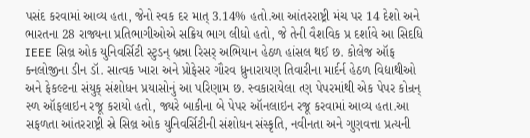પસંદ કરવામાં આવ્ય હતા, જેનો સ્વક દર માત્ 3.14% હતો.આ આંતરરાષ્ટ્રી મંચ પર 14 દેશો અને ભારતના 28 રાજ્યના પ્રતિભાગીઓએ સક્રિય ભાગ લીધો હતો, જે તેની વૈશવિક પ્ર દર્શાવે આ સિદધિ IEEE સિલ્ર ઓક યુનિવર્સિટી સ્ટુડન્ બ્રન્ના રિસર્ અભિયાન હેઠળ હાંસલ થઈ છ. કોલેજ ઑફ ક્નલોજીના ડીન ડૉ. સાત્વક ખારા અને પ્રોફેસર ગૌરવ ધ્રુનારાયણ તિવારીના માર્દર્ન હેઠળ વિદ્યાથીઓ અને ફેકલ્ટના સંયુક્ સંશોધન પ્રયાસોનું આ પરિણામ છ. સ્વકારાયેલા ત્ણ પેપરમાંથી એક પેપર કોન્રન્ સ્ળ ઑફલાઇન રજૂ કરાયો હતો, જ્યરે બાકીના બે પેપર ઑનલાઇન રજૂ કરવામાં આવ્ય હતા.આ સફળતા આંતરરાષ્ટ્રી સ્રે સિલ્ર ઓક યુનિવર્સિટીની સંશોધન સંસ્કૃતિ, નવીનતા અને ગુણવત્તા પ્રત્યની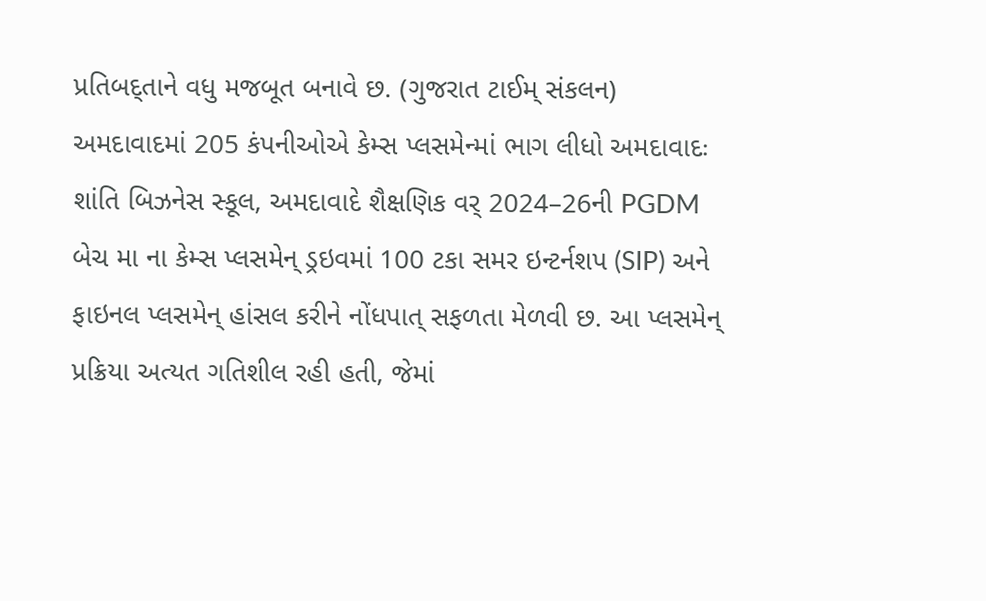પ્રતિબદ્તાને વધુ મજબૂત બનાવે છ. (ગુજરાત ટાઈમ્ સંકલન) અમદાવાદમાં 205 કંપનીઓએ કેમ્સ પ્લસમેન્માં ભાગ લીધો અમદાવાદઃ શાંતિ બિઝનેસ સ્કૂલ, અમદાવાદે શૈક્ષણિક વર્ 2024–26ની PGDM બેચ મા ના કેમ્સ પ્લસમેન્ ડ્રઇવમાં 100 ટકા સમર ઇન્ટર્નશપ (SIP) અને ફાઇનલ પ્લસમેન્ હાંસલ કરીને નોંધપાત્ સફળતા મેળવી છ. આ પ્લસમેન્ પ્રક્રિયા અત્યત ગતિશીલ રહી હતી, જેમાં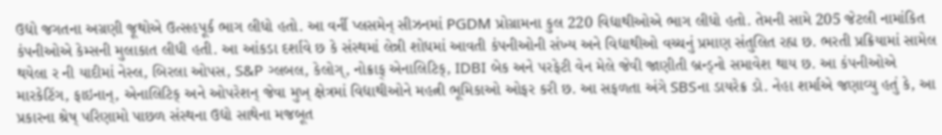ઉદ્યો જગતના અગ્રણી જૂથોએ ઉત્સહપૂર્ક ભાગ લીધો હતો. આ વર્ની પ્લસમેન્ સીઝનમાં PGDM પ્રોગ્રામના કુલ 220 વિદ્યાથીઓએ ભાગ લીધો હતો. તેમની સામે 205 જેટલી નામાંકિત કંપનીઓએ કેમ્સની મુલાકાત લીધી હતી. આ આંકડા દર્શાવે છ કે સંસ્થમાં લેન્ની શોધમાં આવતી કંપનીઓની સંખ્ય અને વિદ્યાથીઓ વચ્ચનું પ્રમાણ સંતુલિત રહ્ય છ. ભરતી પ્રક્રિયામાં સામેલ થયેલા ર ની યાદીમાં નેસ્લ, બિરલા ઓપસ, S&P ગ્લબલ, કેલોગ્, નોક્રાફ્ એનાલિટિક્, IDBI બેક અને પરફેટી વેન મેલે જેવી જાણીતી બ્રન્ડ્નો સમાવેશ થાય છ. આ કંપનીઓએ મારકેટિંગ, ફાઇનાન્, એનાલિટિક્ અને ઓપરેશન્ જેવા મુખ્ ક્ષેત્રમાં વિદ્યાથીઓને મહત્ની ભૂમિકાઓ ઓફર કરી છ. આ સફળતા અંગે SBSના ડાયરેક્ર ડો. નેહા શર્માએ જણાવ્યુ હતું કે, આ પ્રકારના શ્રેષ્ પરિણામો પાછળ સંસ્થના ઉદ્યો સાથેના મજબૂત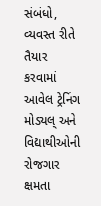સંબંધો, વ્યવસ્ત રીતે તૈયાર કરવામાં આવેલ ટ્રેનિંગ મોડ્યલ્ અને વિદ્યાથીઓની રોજગાર ક્ષમતા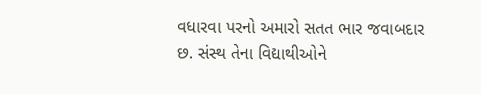વધારવા પરનો અમારો સતત ભાર જવાબદાર છ. સંસ્થ તેના વિદ્યાથીઓને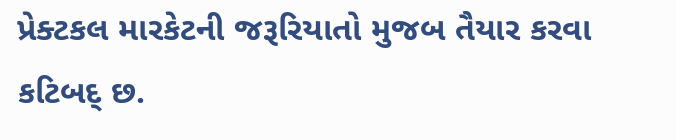પ્રેક્ટકલ મારકેટની જરૂરિયાતો મુજબ તૈયાર કરવા કટિબદ્ છ.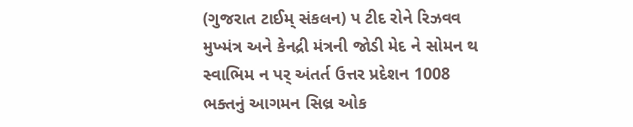(ગુજરાત ટાઈમ્ સંકલન) પ ટીદ રોને રિઝવવ મુખ્મંત્ર અને કેનદ્રી મંત્રની જોડી મેદ ને સોમન થ સ્વાભિમ ન પર્ અંતર્ત ઉત્તર પ્રદેશન 1008 ભક્તનું આગમન સિલ્ર ઓક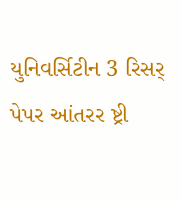યુનિવર્સિટીન 3 રિસર્ પેપર આંતરર ષ્ટ્રી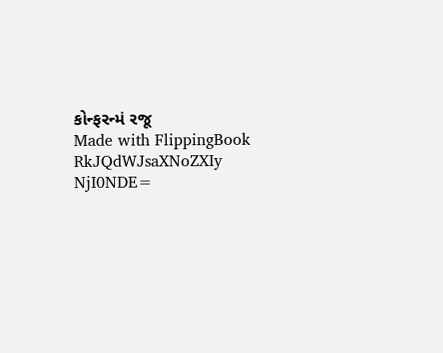કોન્ફરન્મં રજૂ
Made with FlippingBook
RkJQdWJsaXNoZXIy NjI0NDE=